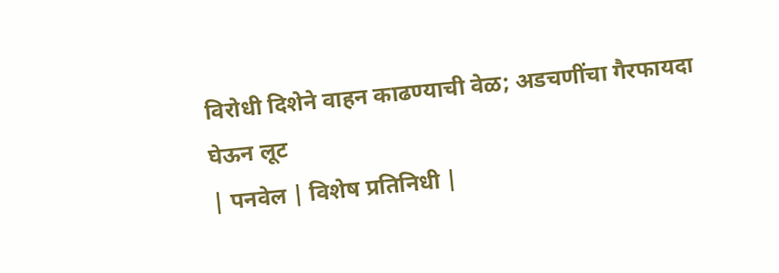विरोधी दिशेने वाहन काढण्याची वेळ; अडचणींचा गैरफायदा घेऊन लूट
| पनवेल | विशेष प्रतिनिधी |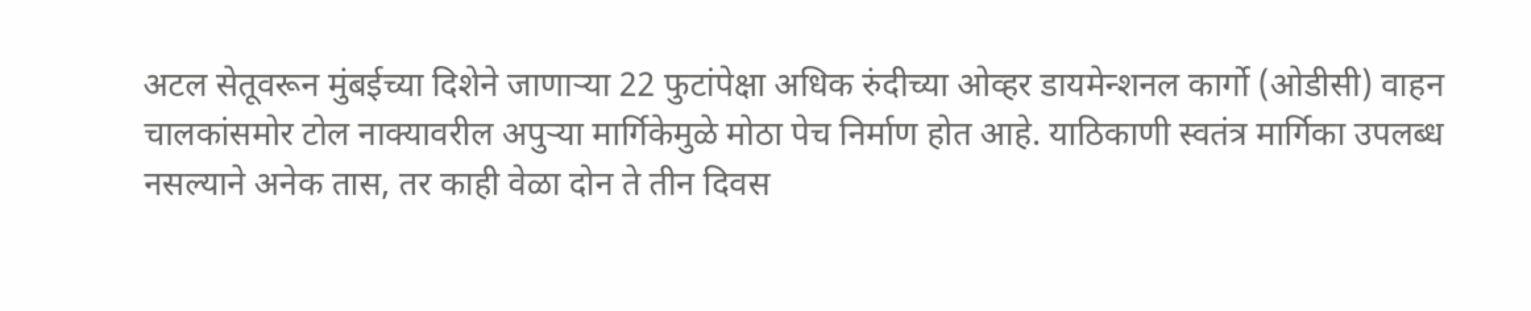अटल सेतूवरून मुंबईच्या दिशेने जाणाऱ्या 22 फुटांपेक्षा अधिक रुंदीच्या ओव्हर डायमेन्शनल कार्गो (ओडीसी) वाहन चालकांसमोर टोल नाक्यावरील अपुऱ्या मार्गिकेमुळे मोठा पेच निर्माण होत आहे. याठिकाणी स्वतंत्र मार्गिका उपलब्ध नसल्याने अनेक तास, तर काही वेळा दोन ते तीन दिवस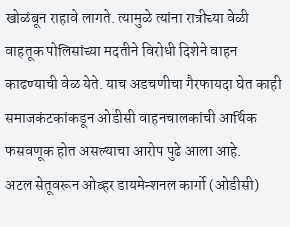खोळंबून राहावे लागते. त्यामुळे त्यांना रात्रीच्या वेळी वाहतूक पोलिसांच्या मदतीने विरोधी दिशेने वाहन काढण्याची वेळ येते. याच अडचणीचा गैरफायदा घेत काही समाजकंटकांकडून ओडीसी वाहनचालकांची आर्थिक फसवणूक होत असल्याचा आरोप पुढे आला आहे.
अटल सेतूवरून ओव्हर डायमेन्शनल कार्गो (ओडीसी)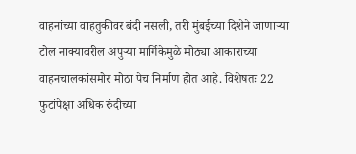वाहनांच्या वाहतुकीवर बंदी नसली, तरी मुंबईच्या दिशेने जाणाऱ्या टोल नाक्यावरील अपुऱ्या मार्गिकेमुळे मोठ्या आकाराच्या वाहनचालकांसमोर मोठा पेच निर्माण होत आहे. विशेषतः 22 फुटांपेक्षा अधिक रुंदीच्या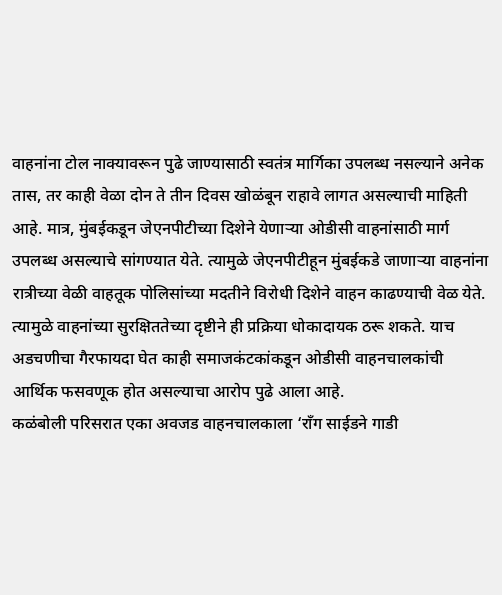वाहनांना टोल नाक्यावरून पुढे जाण्यासाठी स्वतंत्र मार्गिका उपलब्ध नसल्याने अनेक तास, तर काही वेळा दोन ते तीन दिवस खोळंबून राहावे लागत असल्याची माहिती आहे. मात्र, मुंबईकडून जेएनपीटीच्या दिशेने येणाऱ्या ओडीसी वाहनांसाठी मार्ग उपलब्ध असल्याचे सांगण्यात येते. त्यामुळे जेएनपीटीहून मुंबईकडे जाणाऱ्या वाहनांना रात्रीच्या वेळी वाहतूक पोलिसांच्या मदतीने विरोधी दिशेने वाहन काढण्याची वेळ येते. त्यामुळे वाहनांच्या सुरक्षिततेच्या दृष्टीने ही प्रक्रिया धोकादायक ठरू शकते. याच अडचणीचा गैरफायदा घेत काही समाजकंटकांकडून ओडीसी वाहनचालकांची आर्थिक फसवणूक होत असल्याचा आरोप पुढे आला आहे.
कळंबोली परिसरात एका अवजड वाहनचालकाला ‘राँग साईडने गाडी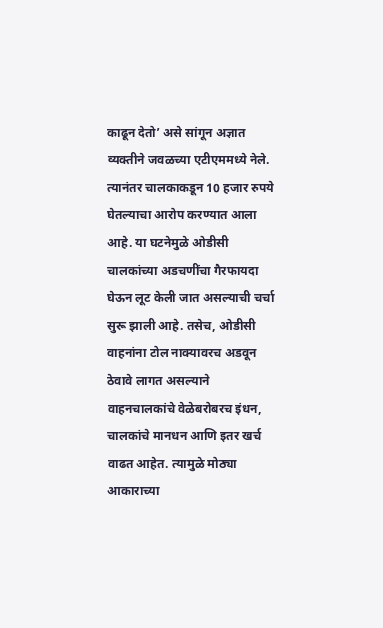काढून देतो’ असे सांगून अज्ञात व्यक्तीने जवळच्या एटीएममध्ये नेले. त्यानंतर चालकाकडून 10 हजार रुपये घेतल्याचा आरोप करण्यात आला आहे. या घटनेमुळे ओडीसी चालकांच्या अडचणींचा गैरफायदा घेऊन लूट केली जात असल्याची चर्चा सुरू झाली आहे. तसेच, ओडीसी वाहनांना टोल नाक्यावरच अडवून ठेवावे लागत असल्याने वाहनचालकांचे वेळेबरोबरच इंधन, चालकांचे मानधन आणि इतर खर्च वाढत आहेत. त्यामुळे मोठ्या आकाराच्या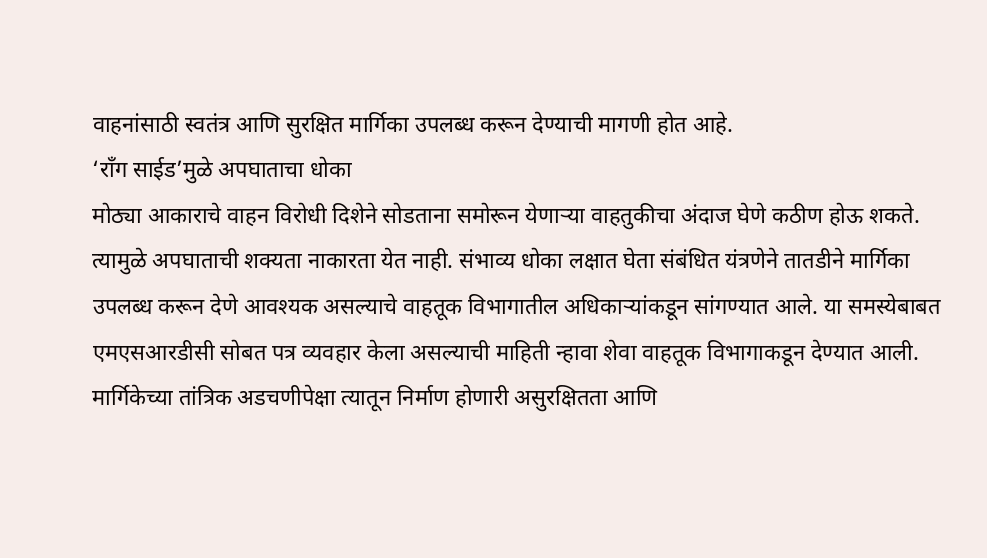वाहनांसाठी स्वतंत्र आणि सुरक्षित मार्गिका उपलब्ध करून देण्याची मागणी होत आहे.
‘राँग साईड’मुळे अपघाताचा धोका
मोठ्या आकाराचे वाहन विरोधी दिशेने सोडताना समोरून येणाऱ्या वाहतुकीचा अंदाज घेणे कठीण होऊ शकते. त्यामुळे अपघाताची शक्यता नाकारता येत नाही. संभाव्य धोका लक्षात घेता संबंधित यंत्रणेने तातडीने मार्गिका उपलब्ध करून देणे आवश्यक असल्याचे वाहतूक विभागातील अधिकाऱ्यांकडून सांगण्यात आले. या समस्येबाबत एमएसआरडीसी सोबत पत्र व्यवहार केला असल्याची माहिती न्हावा शेवा वाहतूक विभागाकडून देण्यात आली.
मार्गिकेच्या तांत्रिक अडचणीपेक्षा त्यातून निर्माण होणारी असुरक्षितता आणि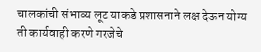चालकांची संभाव्य लूट याकडे प्रशासनाने लक्ष देऊन योग्य ती कार्यवाही करणे गरजेचे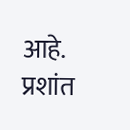आहे.
प्रशांत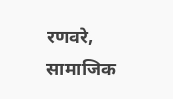रणवरे,
सामाजिक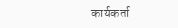कार्यकर्ता